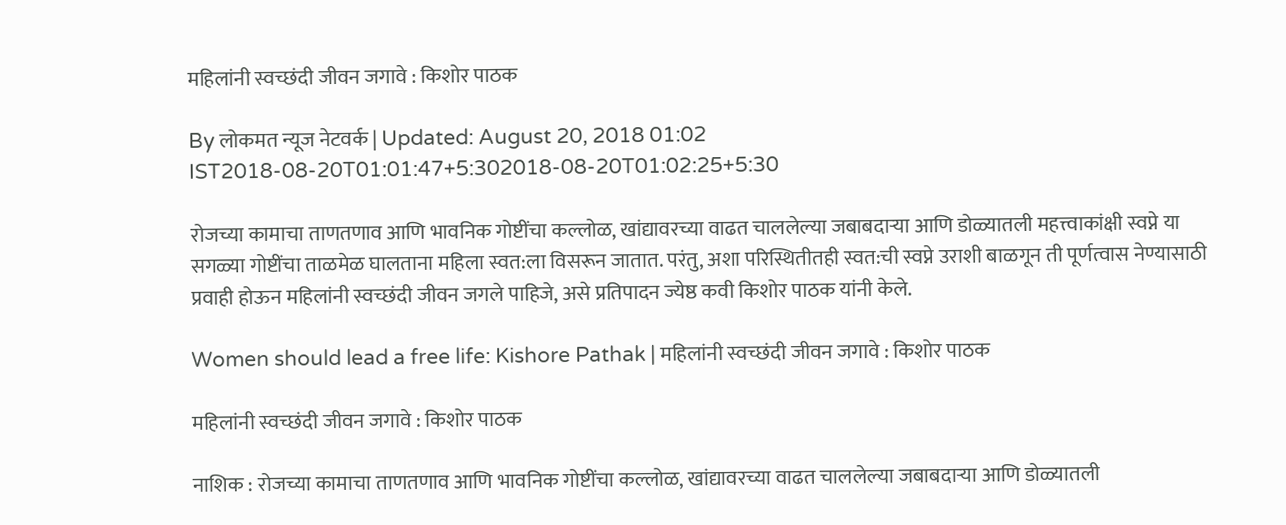महिलांनी स्वच्छंदी जीवन जगावे : किशोर पाठक

By लोकमत न्यूज नेटवर्क | Updated: August 20, 2018 01:02 IST2018-08-20T01:01:47+5:302018-08-20T01:02:25+5:30

रोजच्या कामाचा ताणतणाव आणि भावनिक गोष्टींचा कल्लोळ, खांद्यावरच्या वाढत चाललेल्या जबाबदाऱ्या आणि डोळ्यातली महत्त्वाकांक्षी स्वप्ने या सगळ्या गोष्टींचा ताळमेळ घालताना महिला स्वत:ला विसरून जातात. परंतु, अशा परिस्थितीतही स्वत:ची स्वप्ने उराशी बाळगून ती पूर्णत्वास नेण्यासाठी प्रवाही होऊन महिलांनी स्वच्छंदी जीवन जगले पाहिजे, असे प्रतिपादन ज्येष्ठ कवी किशोर पाठक यांनी केले.

Women should lead a free life: Kishore Pathak | महिलांनी स्वच्छंदी जीवन जगावे : किशोर पाठक

महिलांनी स्वच्छंदी जीवन जगावे : किशोर पाठक

नाशिक : रोजच्या कामाचा ताणतणाव आणि भावनिक गोष्टींचा कल्लोळ, खांद्यावरच्या वाढत चाललेल्या जबाबदाऱ्या आणि डोळ्यातली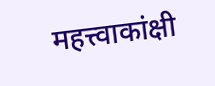महत्त्वाकांक्षी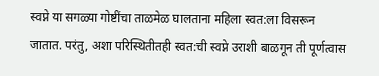स्वप्ने या सगळ्या गोष्टींचा ताळमेळ घालताना महिला स्वत:ला विसरून जातात. परंतु, अशा परिस्थितीतही स्वत:ची स्वप्ने उराशी बाळगून ती पूर्णत्वास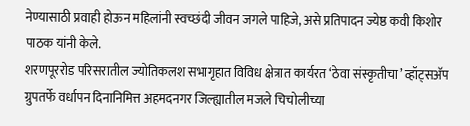नेण्यासाठी प्रवाही होऊन महिलांनी स्वच्छंदी जीवन जगले पाहिजे, असे प्रतिपादन ज्येष्ठ कवी किशोर पाठक यांनी केले.
शरणपूररोड परिसरातील ज्योतिकलश सभागृहात विविध क्षेत्रात कार्यरत ‘ठेवा संस्कृतीचा’ व्हॉट्सअ‍ॅप ग्रुपतर्फे वर्धापन दिनानिमित्त अहमदनगर जिल्ह्यातील मजले चिचोलीच्या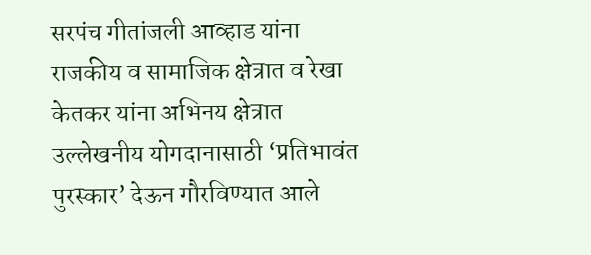सरपंच गीतांजली आव्हाड यांना राजकीय व सामाजिक क्षेत्रात व रेखा केतकर यांना अभिनय क्षेत्रात उल्लेखनीय योगदानासाठी ‘प्रतिभावंत पुरस्कार’ देऊन गौरविण्यात आले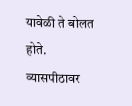यावेळी ते बोलत होते. व्यासपीठावर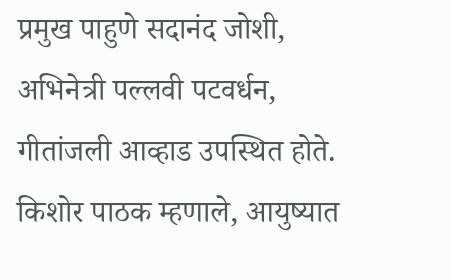प्रमुख पाहुणे सदानंद जोशी, अभिनेत्री पल्लवी पटवर्धन, गीतांजली आव्हाड उपस्थित होते.
किशोर पाठक म्हणाले, आयुष्यात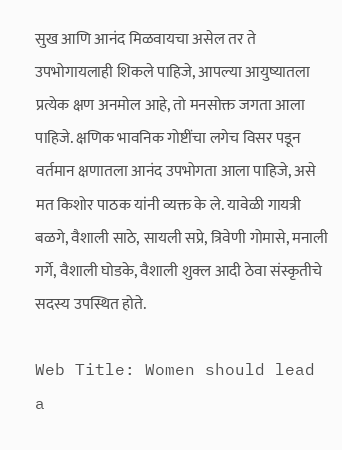सुख आणि आनंद मिळवायचा असेल तर ते उपभोगायलाही शिकले पाहिजे, आपल्या आयुष्यातला प्रत्येक क्षण अनमोल आहे, तो मनसोक्त जगता आला पाहिजे. क्षणिक भावनिक गोष्टींचा लगेच विसर पडून वर्तमान क्षणातला आनंद उपभोगता आला पाहिजे, असे मत किशोर पाठक यांनी व्यक्त के ले. यावेळी गायत्री बळगे, वैशाली साठे, सायली सप्रे, त्रिवेणी गोमासे, मनाली गर्गे, वैशाली घोडके, वैशाली शुक्ल आदी ठेवा संस्कृतीचे सदस्य उपस्थित होते.

Web Title: Women should lead a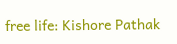free life: Kishore Pathak